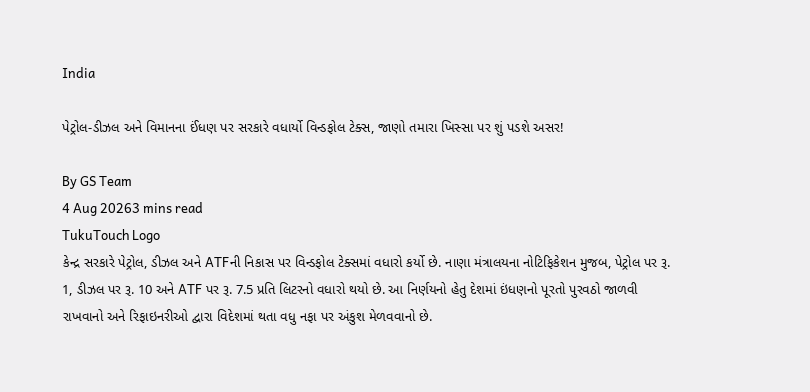India

પેટ્રોલ-ડીઝલ અને વિમાનના ઈંધણ પર સરકારે વધાર્યો વિન્ડફોલ ટેક્સ, જાણો તમારા ખિસ્સા પર શું પડશે અસર!

By GS Team
4 Aug 20263 mins read
TukuTouch Logo
કેન્દ્ર સરકારે પેટ્રોલ, ડીઝલ અને ATFની નિકાસ પર વિન્ડફોલ ટેક્સમાં વધારો કર્યો છે. નાણા મંત્રાલયના નોટિફિકેશન મુજબ, પેટ્રોલ પર રૂ. 1, ડીઝલ પર રૂ. 10 અને ATF પર રૂ. 7.5 પ્રતિ લિટરનો વધારો થયો છે. આ નિર્ણયનો હેતુ દેશમાં ઇંધણનો પૂરતો પુરવઠો જાળવી રાખવાનો અને રિફાઇનરીઓ દ્વારા વિદેશમાં થતા વધુ નફા પર અંકુશ મેળવવાનો છે.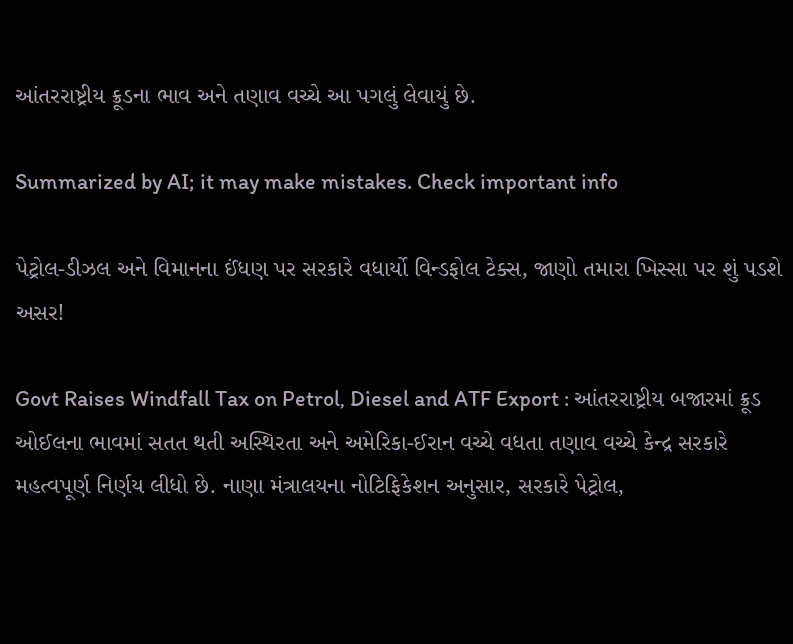આંતરરાષ્ટ્રીય ક્રૂડના ભાવ અને તણાવ વચ્ચે આ પગલું લેવાયું છે.

Summarized by AI; it may make mistakes. Check important info

પેટ્રોલ-ડીઝલ અને વિમાનના ઈંધણ પર સરકારે વધાર્યો વિન્ડફોલ ટેક્સ, જાણો તમારા ખિસ્સા પર શું પડશે અસર!

Govt Raises Windfall Tax on Petrol, Diesel and ATF Export : આંતરરાષ્ટ્રીય બજારમાં ક્રૂડ ઓઈલના ભાવમાં સતત થતી અસ્થિરતા અને અમેરિકા-ઈરાન વચ્ચે વધતા તણાવ વચ્ચે કેન્દ્ર સરકારે મહત્વપૂર્ણ નિર્ણય લીધો છે. નાણા મંત્રાલયના નોટિફિકેશન અનુસાર, સરકારે પેટ્રોલ,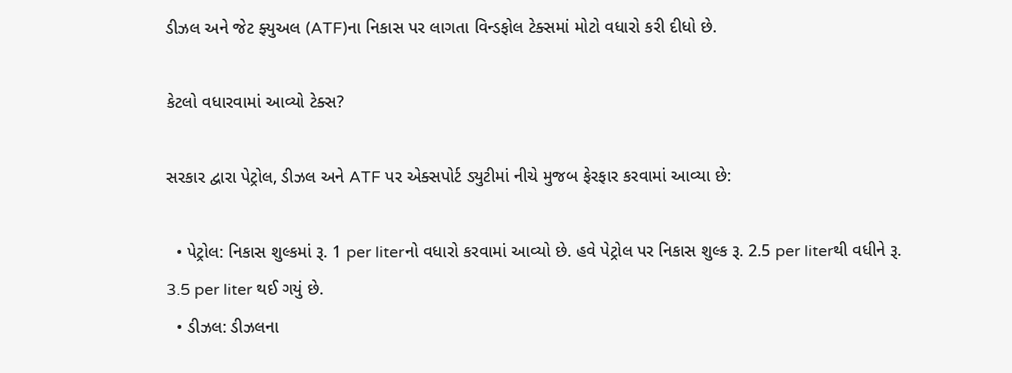ડીઝલ અને જેટ ફ્યુઅલ (ATF)ના નિકાસ પર લાગતા વિન્ડફોલ ટેક્સમાં મોટો વધારો કરી દીધો છે.

કેટલો વધારવામાં આવ્યો ટેક્સ?

સરકાર દ્વારા પેટ્રોલ, ડીઝલ અને ATF પર એક્સપોર્ટ ડ્યુટીમાં નીચે મુજબ ફેરફાર કરવામાં આવ્યા છે:

  • પેટ્રોલ: નિકાસ શુલ્કમાં રૂ. 1 per literનો વધારો કરવામાં આવ્યો છે. હવે પેટ્રોલ પર નિકાસ શુલ્ક રૂ. 2.5 per literથી વધીને રૂ. 3.5 per liter થઈ ગયું છે.
  • ડીઝલ: ડીઝલના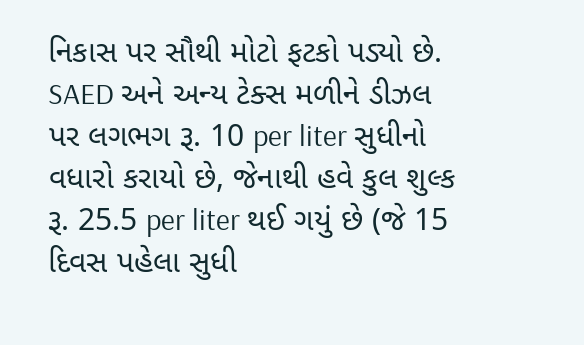નિકાસ પર સૌથી મોટો ફટકો પડ્યો છે. SAED અને અન્ય ટેક્સ મળીને ડીઝલ પર લગભગ રૂ. 10 per liter સુધીનો વધારો કરાયો છે, જેનાથી હવે કુલ શુલ્ક રૂ. 25.5 per liter થઈ ગયું છે (જે 15 દિવસ પહેલા સુધી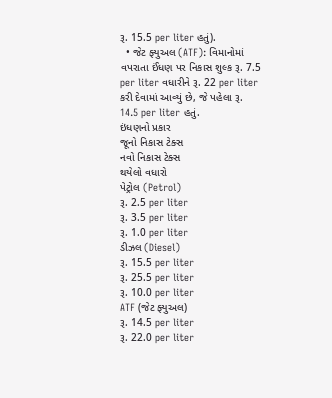રૂ. 15.5 per liter હતું).
  • જેટ ફ્યુઅલ (ATF): વિમાનોમાં વપરાતા ઈંધણ પર નિકાસ શુલ્ક રૂ. 7.5 per liter વધારીને રૂ. 22 per liter કરી દેવામાં આવ્યું છે, જે પહેલા રૂ. 14.5 per liter હતું.
ઇંધણનો પ્રકાર
જૂનો નિકાસ ટેક્સ
નવો નિકાસ ટેક્સ
થયેલો વધારો
પેટ્રોલ (Petrol)
રૂ. 2.5 per liter
રૂ. 3.5 per liter
રૂ. 1.0 per liter
ડીઝલ (Diesel)
રૂ. 15.5 per liter
રૂ. 25.5 per liter
રૂ. 10.0 per liter
ATF (જેટ ફ્યુઅલ)
રૂ. 14.5 per liter
રૂ. 22.0 per liter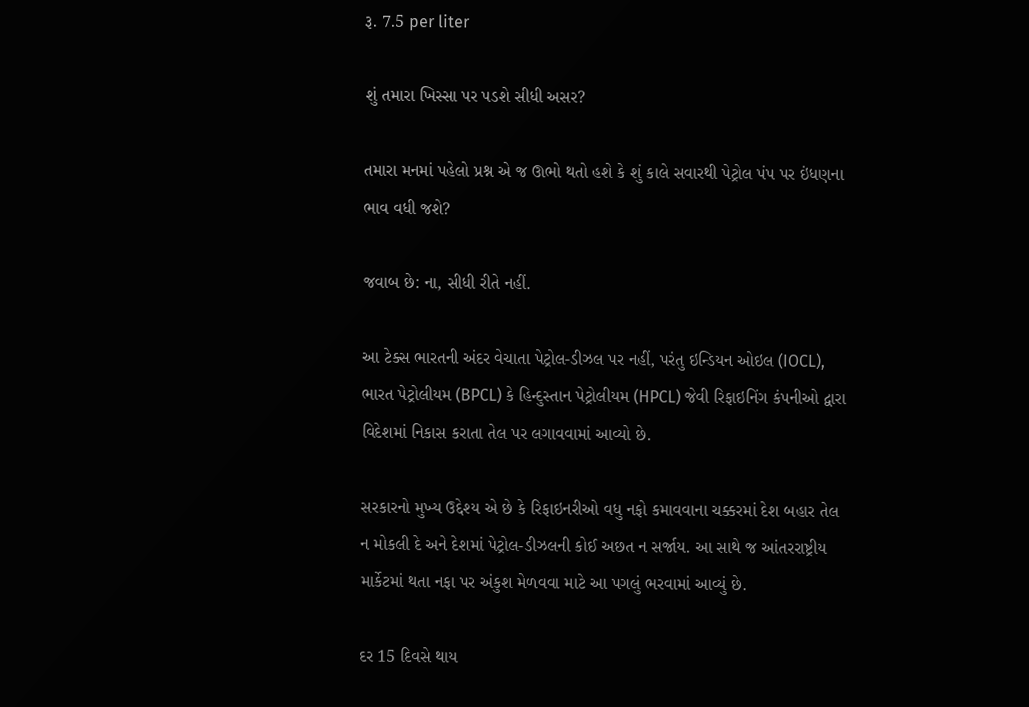રૂ. 7.5 per liter

શું તમારા ખિસ્સા પર પડશે સીધી અસર?

તમારા મનમાં પહેલો પ્રશ્ન એ જ ઊભો થતો હશે કે શું કાલે સવારથી પેટ્રોલ પંપ પર ઇંધણના ભાવ વધી જશે?

જવાબ છે: ના, સીધી રીતે નહીં.

આ ટેક્સ ભારતની અંદર વેચાતા પેટ્રોલ-ડીઝલ પર નહીં, પરંતુ ઇન્ડિયન ઓઇલ (IOCL), ભારત પેટ્રોલીયમ (BPCL) કે હિન્દુસ્તાન પેટ્રોલીયમ (HPCL) જેવી રિફાઇનિંગ કંપનીઓ દ્વારા વિદેશમાં નિકાસ કરાતા તેલ પર લગાવવામાં આવ્યો છે.

સરકારનો મુખ્ય ઉદ્દેશ્ય એ છે કે રિફાઇનરીઓ વધુ નફો કમાવવાના ચક્કરમાં દેશ બહાર તેલ ન મોકલી દે અને દેશમાં પેટ્રોલ-ડીઝલની કોઈ અછત ન સર્જાય. આ સાથે જ આંતરરાષ્ટ્રીય માર્કેટમાં થતા નફા પર અંકુશ મેળવવા માટે આ પગલું ભરવામાં આવ્યું છે.

દર 15 દિવસે થાય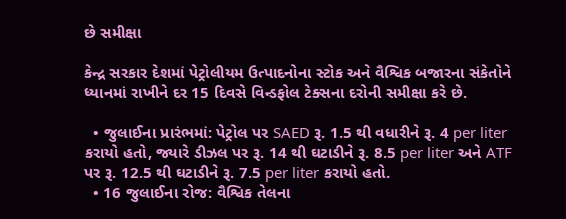છે સમીક્ષા

કેન્દ્ર સરકાર દેશમાં પેટ્રોલીયમ ઉત્પાદનોના સ્ટોક અને વૈશ્વિક બજારના સંકેતોને ધ્યાનમાં રાખીને દર 15 દિવસે વિન્ડફોલ ટેક્સના દરોની સમીક્ષા કરે છે.

  • જુલાઈના પ્રારંભમાં: પેટ્રોલ પર SAED રૂ. 1.5 થી વધારીને રૂ. 4 per liter કરાયો હતો, જ્યારે ડીઝલ પર રૂ. 14 થી ઘટાડીને રૂ. 8.5 per liter અને ATF પર રૂ. 12.5 થી ઘટાડીને રૂ. 7.5 per liter કરાયો હતો.
  • 16 જુલાઈના રોજ: વૈશ્વિક તેલના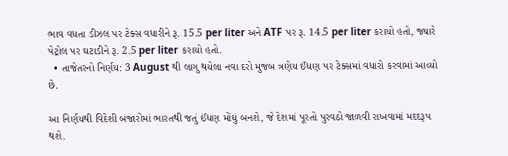ભાવ વધતા ડીઝલ પર ટેક્સ વધારીને રૂ. 15.5 per liter અને ATF પર રૂ. 14.5 per liter કરાયો હતો, જ્યારે પેટ્રોલ પર ઘટાડીને રૂ. 2.5 per liter કરાયો હતો.
  • તાજેતરનો નિર્ણય: 3 August થી લાગુ થયેલા નવા દરો મુજબ ત્રણેય ઈંધણ પર ટેક્સમાં વધારો કરવામાં આવ્યો છે.

આ નિર્ણયથી વિદેશી બજારોમાં ભારતથી જતું ઈંધણ મોંઘું બનશે, જે દેશમાં પૂરતો પુરવઠો જાળવી રાખવામાં મદદરૂપ થશે.